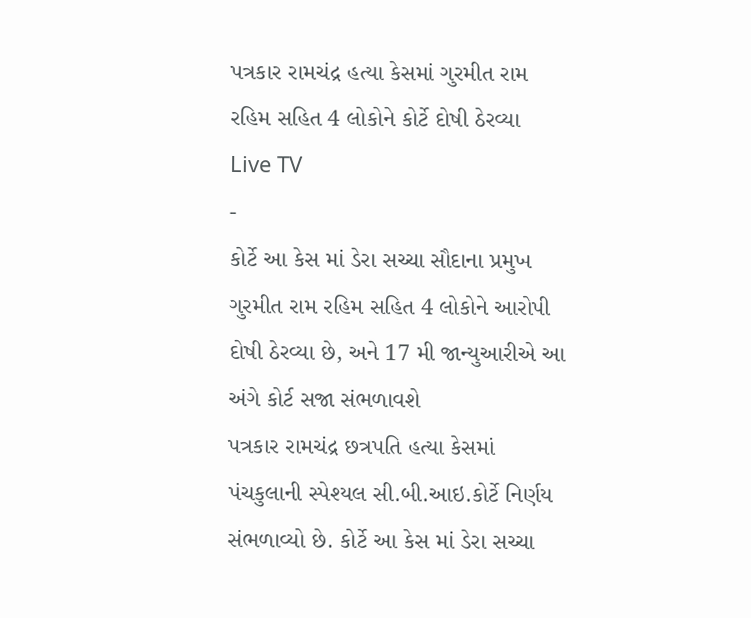પત્રકાર રામચંદ્ર હત્યા કેસમાં ગુરમીત રામ રહિમ સહિત 4 લોકોને કોર્ટે દોષી ઠેરવ્યા
Live TV
-
કોર્ટે આ કેસ માં ડેરા સચ્ચા સૌદાના પ્રમુખ ગુરમીત રામ રહિમ સહિત 4 લોકોને આરોપી દોષી ઠેરવ્યા છે, અને 17 મી જાન્યુઆરીએ આ અંગે કોર્ટ સજા સંભળાવશે
પત્રકાર રામચંદ્ર છત્રપતિ હત્યા કેસમાં પંચકુલાની સ્પેશ્યલ સી.બી.આઇ.કોર્ટે નિર્ણય સંભળાવ્યો છે. કોર્ટે આ કેસ માં ડેરા સચ્ચા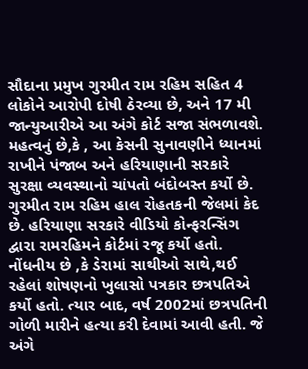સૌદાના પ્રમુખ ગુરમીત રામ રહિમ સહિત 4 લોકોને આરોપી દોષી ઠેરવ્યા છે, અને 17 મી જાન્યુઆરીએ આ અંગે કોર્ટ સજા સંભળાવશે. મહત્વનું છે,કે , આ કેસની સુનાવણીને ધ્યાનમાં રાખીને પંજાબ અને હરિયાણાની સરકારે સુરક્ષા વ્યવસ્થાનો ચાંપતો બંદોબસ્ત કર્યો છે.
ગુરમીત રામ રહિમ હાલ રોહતકની જેલમાં કેદ છે. હરિયાણા સરકારે વીડિયો કોન્ફરન્સિંગ દ્વારા રામરહિમને કોર્ટમાં રજૂ કર્યો હતો. નોંધનીય છે ,કે ડેરામાં સાથીઓ સાથે,થઈ રહેલાં શોષણનો ખુલાસો પત્રકાર છત્રપતિએ કર્યો હતો. ત્યાર બાદ, વર્ષ 2002માં છત્રપતિની ગોળી મારીને હત્યા કરી દેવામાં આવી હતી. જે અંગે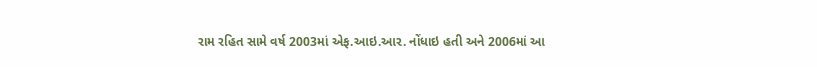રામ રહિત સામે વર્ષ 2003માં એફ.આઇ.આર. નોંધાઇ હતી અને 2006માં આ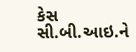કેસ સી.બી.આઇ.ને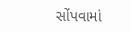સોંપવામાં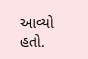આવ્યો હતો.